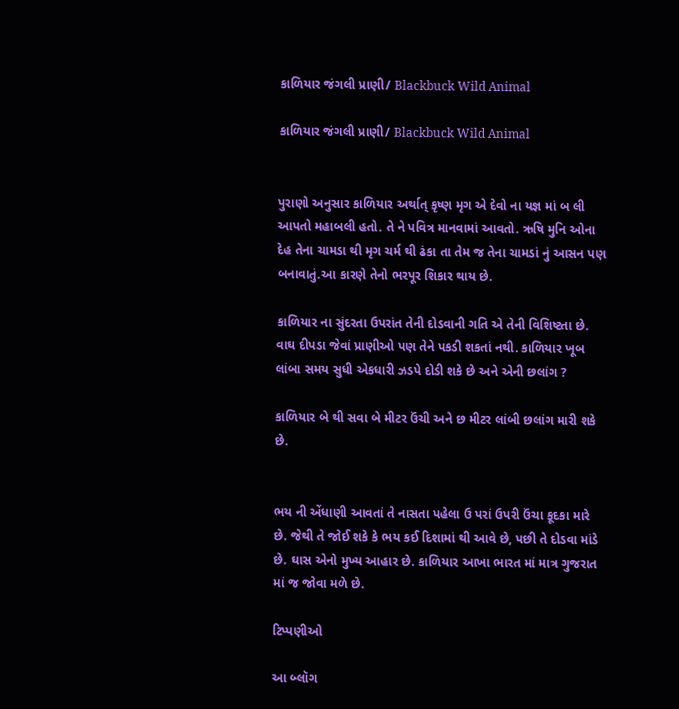કાળિયાર જંગલી પ્રાણી/ Blackbuck Wild Animal

કાળિયાર જંગલી પ્રાણી/ Blackbuck Wild Animal


પુરાણો અનુસાર કાળિયાર અર્થાત્ કૃષ્ણ મૃગ એ દેવો ના યજ્ઞ માં બ લી આપતો મહાબલી હતો. તે ને પવિત્ર માનવામાં આવતો. ઋષિ મુનિ ઓના દેહ તેના ચામડા થી મૃગ ચર્મ થી ઢંકા તા તેમ જ તેના ચામડાં નું આસન પણ બનાવાતું.આ કારણે તેનો ભરપૂર શિકાર થાય છે.

કાળિયાર ના સુંદરતા ઉપરાંત તેની દોડવાની ગતિ એ તેની વિશિષ્ટતા છે. વાઘ દીપડા જેવાં પ્રાણીઓ પણ તેને પકડી શકતાં નથી. કાળિયાર ખૂબ લાંબા સમય સુધી એકધારી ઝડપે દોડી શકે છે અને એની છલાંગ ?

કાળિયાર બે થી સવા બે મીટર ઉંચી અને છ મીટર લાંબી છલાંગ મારી શકે છે.


ભય ની એંધાણી આવતાં તે નાસતા પહેલા ઉ પરાં ઉપરી ઉંચા કૂદકા મારે છે. જેથી તે જોઈ શકે કે ભય કઈ દિશામાં થી આવે છે, પછી તે દોડવા માંડે છે. ઘાસ એનો મુખ્ય આહાર છે. કાળિયાર આખા ભારત માં માત્ર ગુજરાત માં જ જોવા મળે છે.

ટિપ્પણીઓ

આ બ્લૉગ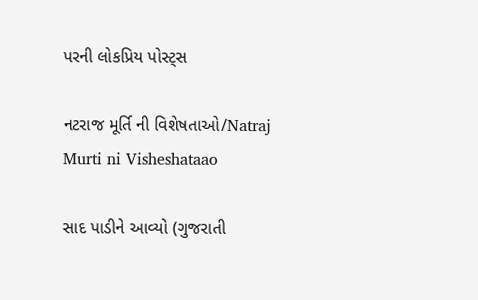પરની લોકપ્રિય પોસ્ટ્સ

નટરાજ મૂર્તિ ની વિશેષતાઓ/Natraj Murti ni Visheshataao

સાદ પાડીને આવ્યો (ગુજરાતી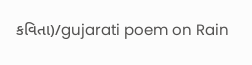કવિતા)/gujarati poem on Rain